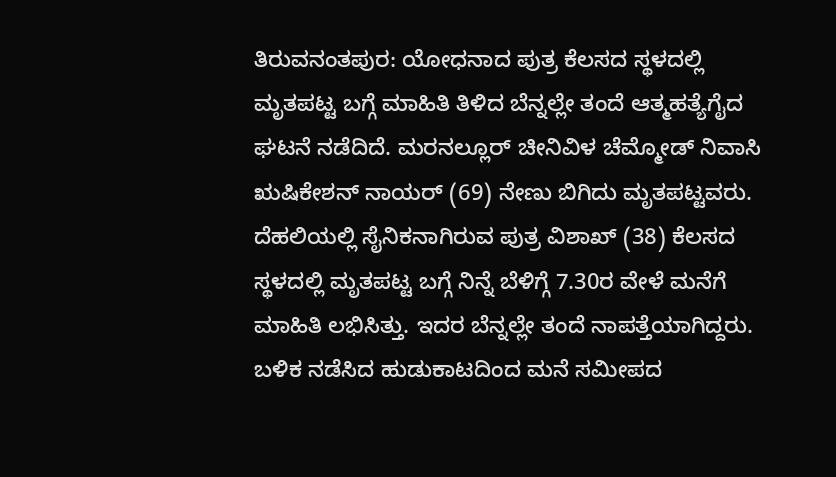ತಿರುವನಂತಪುರ: ಯೋಧನಾದ ಪುತ್ರ ಕೆಲಸದ ಸ್ಥಳದಲ್ಲಿ ಮೃತಪಟ್ಟ ಬಗ್ಗೆ ಮಾಹಿತಿ ತಿಳಿದ ಬೆನ್ನಲ್ಲೇ ತಂದೆ ಆತ್ಮಹತ್ಯೆಗೈದ ಘಟನೆ ನಡೆದಿದೆ. ಮರನಲ್ಲೂರ್ ಚೀನಿವಿಳ ಚೆಮ್ಮೋಡ್ ನಿವಾಸಿ ಋಷಿಕೇಶನ್ ನಾಯರ್ (69) ನೇಣು ಬಿಗಿದು ಮೃತಪಟ್ಟವರು. ದೆಹಲಿಯಲ್ಲಿ ಸೈನಿಕನಾಗಿರುವ ಪುತ್ರ ವಿಶಾಖ್ (38) ಕೆಲಸದ ಸ್ಥಳದಲ್ಲಿ ಮೃತಪಟ್ಟ ಬಗ್ಗೆ ನಿನ್ನೆ ಬೆಳಿಗ್ಗೆ 7.30ರ ವೇಳೆ ಮನೆಗೆ ಮಾಹಿತಿ ಲಭಿಸಿತ್ತು. ಇದರ ಬೆನ್ನಲ್ಲೇ ತಂದೆ ನಾಪತ್ತೆಯಾಗಿದ್ದರು. ಬಳಿಕ ನಡೆಸಿದ ಹುಡುಕಾಟದಿಂದ ಮನೆ ಸಮೀಪದ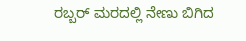ರಬ್ಬರ್ ಮರದಲ್ಲಿ ನೇಣು ಬಿಗಿದ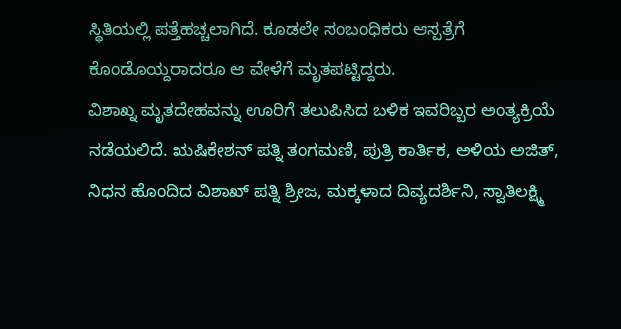ಸ್ಥಿತಿಯಲ್ಲಿ ಪತ್ತೆಹಚ್ಚಲಾಗಿದೆ. ಕೂಡಲೇ ಸಂಬಂಧಿಕರು ಆಸ್ಪತ್ರೆಗೆ ಕೊಂಡೊಯ್ದರಾದರೂ ಆ ವೇಳೆಗೆ ಮೃತಪಟ್ಟಿದ್ದರು.
ವಿಶಾಖ್ನ ಮೃತದೇಹವನ್ನು ಊರಿಗೆ ತಲುಪಿಸಿದ ಬಳಿಕ ಇವರಿಬ್ಬರ ಅಂತ್ಯಕ್ರಿಯೆ ನಡೆಯಲಿದೆ. ಋಷಿಕೇಶನ್ ಪತ್ನಿ ತಂಗಮಣಿ, ಪುತ್ರಿ ಕಾರ್ತಿಕ, ಅಳಿಯ ಅಜಿತ್, ನಿಧನ ಹೊಂದಿದ ವಿಶಾಖ್ ಪತ್ನಿ ಶ್ರೀಜ, ಮಕ್ಕಳಾದ ದಿವ್ಯದರ್ಶಿನಿ, ಸ್ವಾತಿಲಕ್ಷ್ಮಿ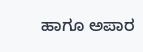ಹಾಗೂ ಅಪಾರ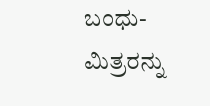ಬಂಧು-ಮಿತ್ರರನ್ನು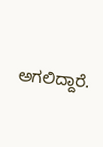ಅಗಲಿದ್ದಾರೆ.